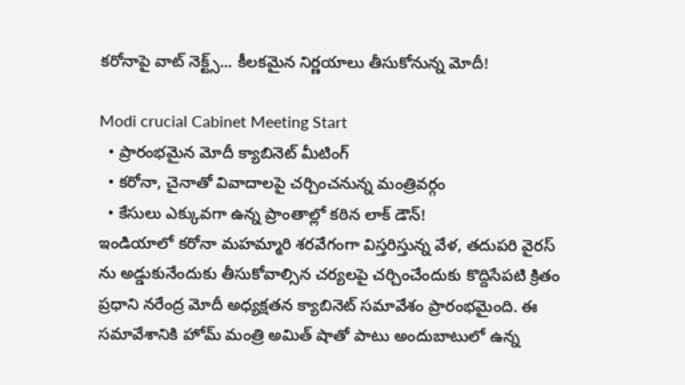కరోనాపై వాట్ నెక్ట్స్... కీలకమైన నిర్ణయాలు తీసుకోనున్న మోదీ!

Modi crucial Cabinet Meeting Start
  • ప్రారంభమైన మోదీ క్యాబినెట్ మీటింగ్
  • కరోనా, చైనాతో వివాదాలపై చర్చించనున్న మంత్రివర్గం
  • కేసులు ఎక్కువగా ఉన్న ప్రాంతాల్లో కఠిన లాక్ డౌన్!
ఇండియాలో కరోనా మహమ్మారి శరవేగంగా విస్తరిస్తున్న వేళ, తదుపరి వైరస్ ను అడ్డుకునేందుకు తీసుకోవాల్సిన చర్యలపై చర్చించేందుకు కొద్దిసేపటి క్రితం ప్రధాని నరేంద్ర మోదీ అధ్యక్షతన క్యాబినెట్ సమావేశం ప్రారంభమైంది. ఈ సమావేశానికి హోమ్ మంత్రి అమిత్ షాతో పాటు అందుబాటులో ఉన్న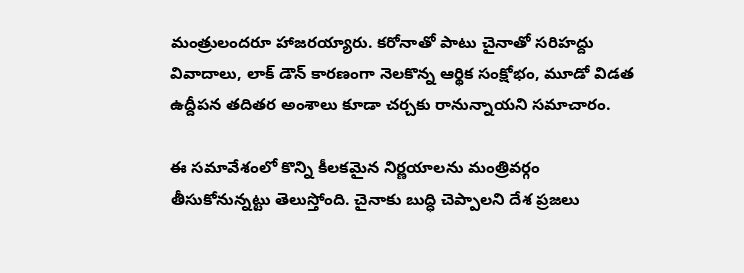మంత్రులందరూ హాజరయ్యారు. కరోనాతో పాటు చైనాతో సరిహద్దు వివాదాలు, లాక్ డౌన్ కారణంగా నెలకొన్న ఆర్థిక సంక్షోభం, మూడో విడత ఉద్దీపన తదితర అంశాలు కూడా చర్చకు రానున్నాయని సమాచారం.

ఈ సమావేశంలో కొన్ని కీలకమైన నిర్ణయాలను మంత్రివర్గం తీసుకోనున్నట్టు తెలుస్తోంది. చైనాకు బుద్ధి చెప్పాలని దేశ ప్రజలు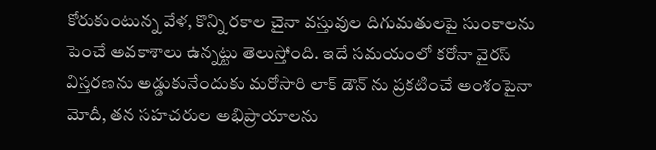కోరుకుంటున్న వేళ, కొన్ని రకాల చైనా వస్తువుల దిగుమతులపై సుంకాలను పెంచే అవకాశాలు ఉన్నట్టు తెలుస్తోంది. ఇదే సమయంలో కరోనా వైరస్ విస్తరణను అడ్డుకునేందుకు మరోసారి లాక్ డౌన్ ను ప్రకటించే అంశంపైనా మోదీ, తన సహచరుల అభిప్రాయాలను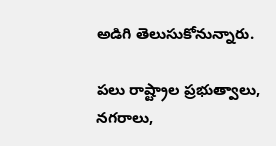అడిగి తెలుసుకోనున్నారు.

పలు రాష్ట్రాల ప్రభుత్వాలు, నగరాలు,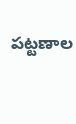పట్టణాల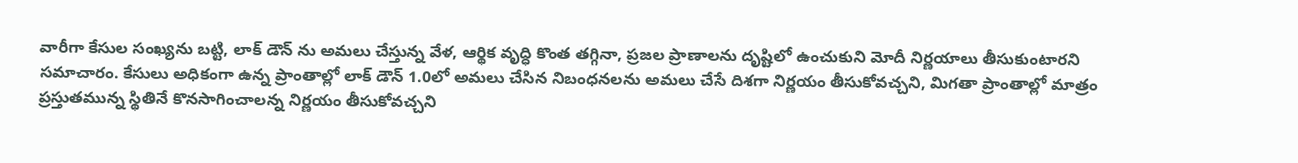వారీగా కేసుల సంఖ్యను బట్టి, లాక్ డౌన్ ను అమలు చేస్తున్న వేళ, ఆర్థిక వృద్ధి కొంత తగ్గినా, ప్రజల ప్రాణాలను దృష్టిలో ఉంచుకుని మోదీ నిర్ణయాలు తీసుకుంటారని సమాచారం. కేసులు అధికంగా ఉన్న ప్రాంతాల్లో లాక్ డౌన్ 1.0లో అమలు చేసిన నిబంధనలను అమలు చేసే దిశగా నిర్ణయం తీసుకోవచ్చని, మిగతా ప్రాంతాల్లో మాత్రం ప్రస్తుతమున్న స్థితినే కొనసాగించాలన్న నిర్ణయం తీసుకోవచ్చని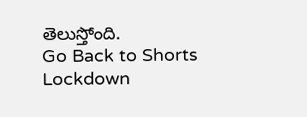తెలుస్తోంది.
Go Back to Shorts
Lockdown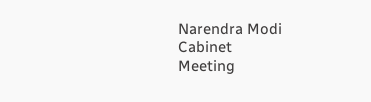Narendra Modi
Cabinet
Meeting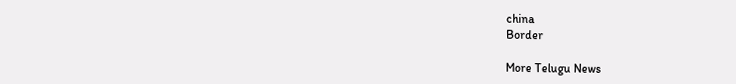china
Border

More Telugu News